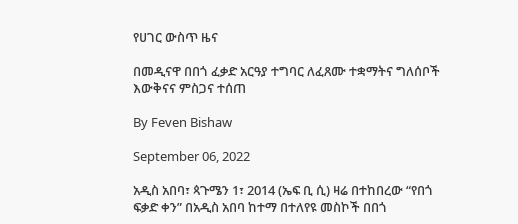የሀገር ውስጥ ዜና

በመዲናዋ በበጎ ፈቃድ አርዓያ ተግባር ለፈጸሙ ተቋማትና ግለሰቦች እውቅናና ምስጋና ተሰጠ

By Feven Bishaw

September 06, 2022

አዲስ አበባ፣ ጳጉሜን 1፣ 2014 (ኤፍ ቢ ሲ) ዛሬ በተከበረው “የበጎ ፍቃድ ቀን” በአዲስ አበባ ከተማ በተለየዩ መስኮች በበጎ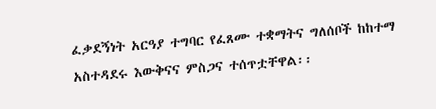ፈቃደኝነት አርዓያ ተግባር የፈጸሙ ተቋማትና ግለሰቦች ከከተማ አስተዳደሩ እውቅናና ምስጋና ተሰጥቷቸዋል፡፡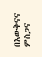በእውቅናና ምስጋና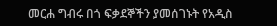መርሐ ግብሩ በጎ ፍቃደኞችን ያመሰገኑት የአዲስ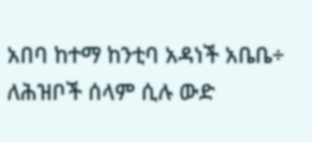አበባ ከተማ ከንቲባ አዳነች አቤቤ÷ ለሕዝቦች ሰላም ሲሉ ውድ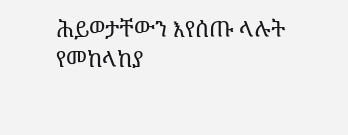ሕይወታቸውን እየሰጡ ላሉት የመከላከያ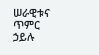ሠራዊቱና ጥምር ኃይሉ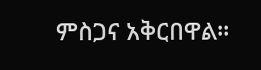ምስጋና አቅርበዋል።